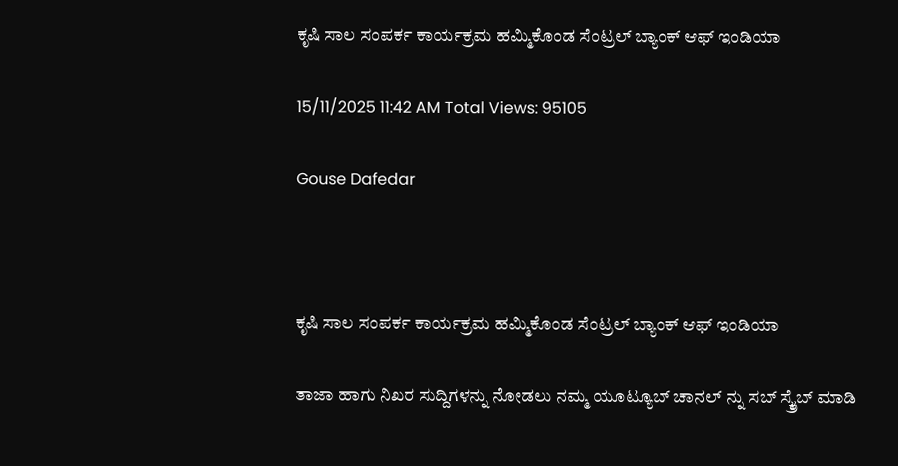ಕೃಷಿ ಸಾಲ ಸಂಪರ್ಕ ಕಾರ್ಯಕ್ರಮ ಹಮ್ಮಿಕೊಂಡ ಸೆಂಟ್ರಲ್ ಬ್ಯಾಂಕ್ ಆಫ್ ಇಂಡಿಯಾ

15/11/2025 11:42 AM Total Views: 95105

Gouse Dafedar



ಕೃಷಿ ಸಾಲ ಸಂಪರ್ಕ ಕಾರ್ಯಕ್ರಮ ಹಮ್ಮಿಕೊಂಡ ಸೆಂಟ್ರಲ್ ಬ್ಯಾಂಕ್ ಆಫ್ ಇಂಡಿಯಾ

ತಾಜಾ ಹಾಗು ನಿಖರ ಸುದ್ದಿಗಳನ್ನು ನೋಡಲು ನಮ್ಮ ಯೂಟ್ಯೂಬ್ ಚಾನಲ್ ನ್ನು ಸಬ್ ಸ್ಕ್ರೈಬ್ ಮಾಡಿ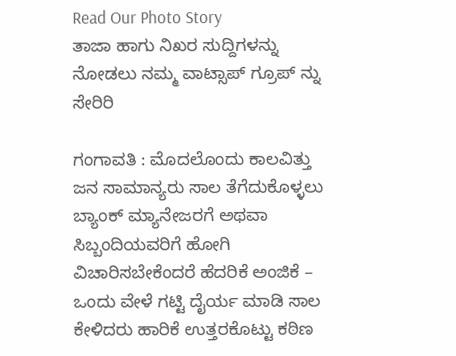Read Our Photo Story
ತಾಜಾ ಹಾಗು ನಿಖರ ಸುದ್ದಿಗಳನ್ನು ನೋಡಲು ನಮ್ಮ ವಾಟ್ಸಾಪ್ ಗ್ರೂಪ್ ನ್ನು ಸೇರಿರಿ

ಗಂಗಾವತಿ : ಮೊದಲೊಂದು ಕಾಲವಿತ್ತು ಜನ ಸಾಮಾನ್ಯರು ಸಾಲ ತೆಗೆದುಕೊಳ್ಳಲು ಬ್ಯಾಂಕ್ ಮ್ಯಾನೇಜರಗೆ ಅಥವಾ ಸಿಬ್ಬಂದಿಯವರಿಗೆ ಹೋಗಿ ವಿಚಾರಿಸಬೇಕೆಂದರೆ ಹೆದರಿಕೆ ಅಂಜಿಕೆ – ಒಂದು ವೇಳೆ ಗಟ್ಟಿ ದೈರ್ಯ ಮಾಡಿ ಸಾಲ ಕೇಳಿದರು ಹಾರಿಕೆ ಉತ್ತರಕೊಟ್ಟು ಕಠಿಣ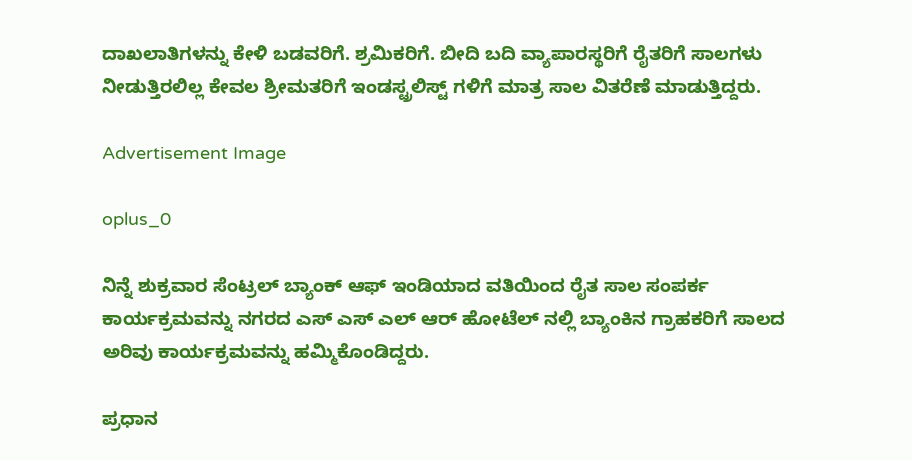ದಾಖಲಾತಿಗಳನ್ನು ಕೇಳಿ ಬಡವರಿಗೆ. ಶ್ರಮಿಕರಿಗೆ. ಬೀದಿ ಬದಿ ವ್ಯಾಪಾರಸ್ಥರಿಗೆ ರೈತರಿಗೆ ಸಾಲಗಳು ನೀಡುತ್ತಿರಲಿಲ್ಲ ಕೇವಲ ಶ್ರೀಮತರಿಗೆ ಇಂಡಸ್ಟ್ರಲಿಸ್ಟ್ ಗಳಿಗೆ ಮಾತ್ರ ಸಾಲ ವಿತರೆಣೆ ಮಾಡುತ್ತಿದ್ದರು.

Advertisement Image

oplus_0

ನಿನ್ನೆ ಶುಕ್ರವಾರ ಸೆಂಟ್ರಲ್ ಬ್ಯಾಂಕ್ ಆಫ್ ಇಂಡಿಯಾದ ವತಿಯಿಂದ ರೈತ ಸಾಲ ಸಂಪರ್ಕ ಕಾರ್ಯಕ್ರಮವನ್ನು ನಗರದ ಎಸ್ ಎಸ್ ಎಲ್ ಆರ್ ಹೋಟೆಲ್ ನಲ್ಲಿ ಬ್ಯಾಂಕಿನ ಗ್ರಾಹಕರಿಗೆ ಸಾಲದ ಅರಿವು ಕಾರ್ಯಕ್ರಮವನ್ನು ಹಮ್ಮಿಕೊಂಡಿದ್ದರು.

ಪ್ರಧಾನ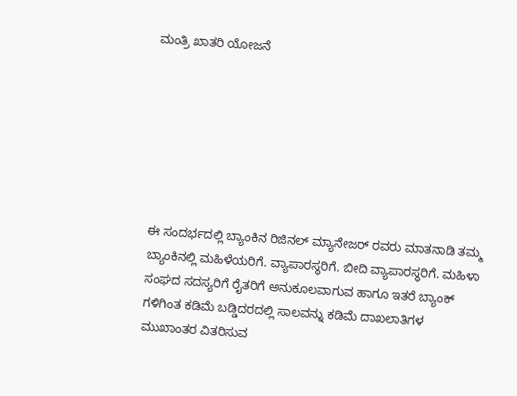ಮಂತ್ರಿ ಖಾತರಿ ಯೋಜನೆ







ಈ ಸಂದರ್ಭದಲ್ಲಿ ಬ್ಯಾಂಕಿನ ರಿಜಿನಲ್ ಮ್ಯಾನೇಜರ್ ರವರು ಮಾತನಾಡಿ ತಮ್ಮ ಬ್ಯಾಂಕಿನಲ್ಲಿ ಮಹಿಳೆಯರಿಗೆ. ವ್ಯಾಪಾರಸ್ಥರಿಗೆ. ಬೀದಿ ವ್ಯಾಪಾರಸ್ಥರಿಗೆ. ಮಹಿಳಾ ಸಂಘದ ಸದಸ್ಯರಿಗೆ ರೈತರಿಗೆ ಅನುಕೂಲವಾಗುವ ಹಾಗೂ ಇತರೆ ಬ್ಯಾಂಕ್ ಗಳಿಗಿಂತ ಕಡಿಮೆ ಬಡ್ಡಿದರದಲ್ಲಿ ಸಾಲವನ್ನು ಕಡಿಮೆ ದಾಖಲಾತಿಗಳ ಮುಖಾಂತರ ವಿತರಿಸುವ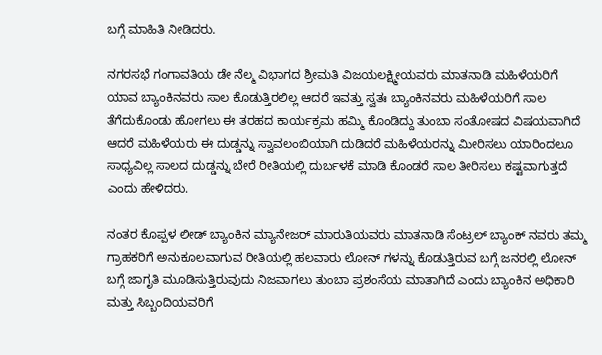ಬಗ್ಗೆ ಮಾಹಿತಿ ನೀಡಿದರು.

ನಗರಸಭೆ ಗಂಗಾವತಿಯ ಡೇ ನೆಲ್ಮ ವಿಭಾಗದ ಶ್ರೀಮತಿ ವಿಜಯಲಕ್ಷ್ಮೀಯವರು ಮಾತನಾಡಿ ಮಹಿಳೆಯರಿಗೆ ಯಾವ ಬ್ಯಾಂಕಿನವರು ಸಾಲ ಕೊಡುತ್ತಿರಲಿಲ್ಲ ಆದರೆ ಇವತ್ತು ಸ್ವತಃ ಬ್ಯಾಂಕಿನವರು ಮಹಿಳೆಯರಿಗೆ ಸಾಲ ತೆಗೆದುಕೊಂಡು ಹೋಗಲು ಈ ತರಹದ ಕಾರ್ಯಕ್ರಮ ಹಮ್ಮಿ ಕೊಂಡಿದ್ದು ತುಂಬಾ ಸಂತೋಷದ ವಿಷಯವಾಗಿದೆ ಆದರೆ ಮಹಿಳೆಯರು ಈ ದುಡ್ಡನ್ನು ಸ್ವಾವಲಂಬಿಯಾಗಿ ದುಡಿದರೆ ಮಹಿಳೆಯರನ್ನು ಮೀರಿಸಲು ಯಾರಿಂದಲೂ ಸಾಧ್ಯವಿಲ್ಲ ಸಾಲದ ದುಡ್ಡನ್ನು ಬೇರೆ ರೀತಿಯಲ್ಲಿ ದುರ್ಬಳಕೆ ಮಾಡಿ ಕೊಂಡರೆ ಸಾಲ ತೀರಿಸಲು ಕಷ್ಟವಾಗುತ್ತದೆ ಎಂದು ಹೇಳಿದರು.

ನಂತರ ಕೊಪ್ಪಳ ಲೀಡ್ ಬ್ಯಾಂಕಿನ ಮ್ಯಾನೇಜರ್ ಮಾರುತಿಯವರು ಮಾತನಾಡಿ ಸೆಂಟ್ರಲ್ ಬ್ಯಾಂಕ್ ನವರು ತಮ್ಮ ಗ್ರಾಹಕರಿಗೆ ಅನುಕೂಲವಾಗುವ ರೀತಿಯಲ್ಲಿ ಹಲವಾರು ಲೋನ್ ಗಳನ್ನು ಕೊಡುತ್ತಿರುವ ಬಗ್ಗೆ ಜನರಲ್ಲಿ ಲೋನ್ ಬಗ್ಗೆ ಜಾಗೃತಿ ಮೂಡಿಸುತ್ತಿರುವುದು ನಿಜವಾಗಲು ತುಂಬಾ ಪ್ರಶಂಸೆಯ ಮಾತಾಗಿದೆ ಎಂದು ಬ್ಯಾಂಕಿನ ಅಧಿಕಾರಿ ಮತ್ತು ಸಿಬ್ಬಂದಿಯವರಿಗೆ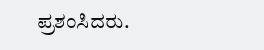ಪ್ರಶಂಸಿದರು.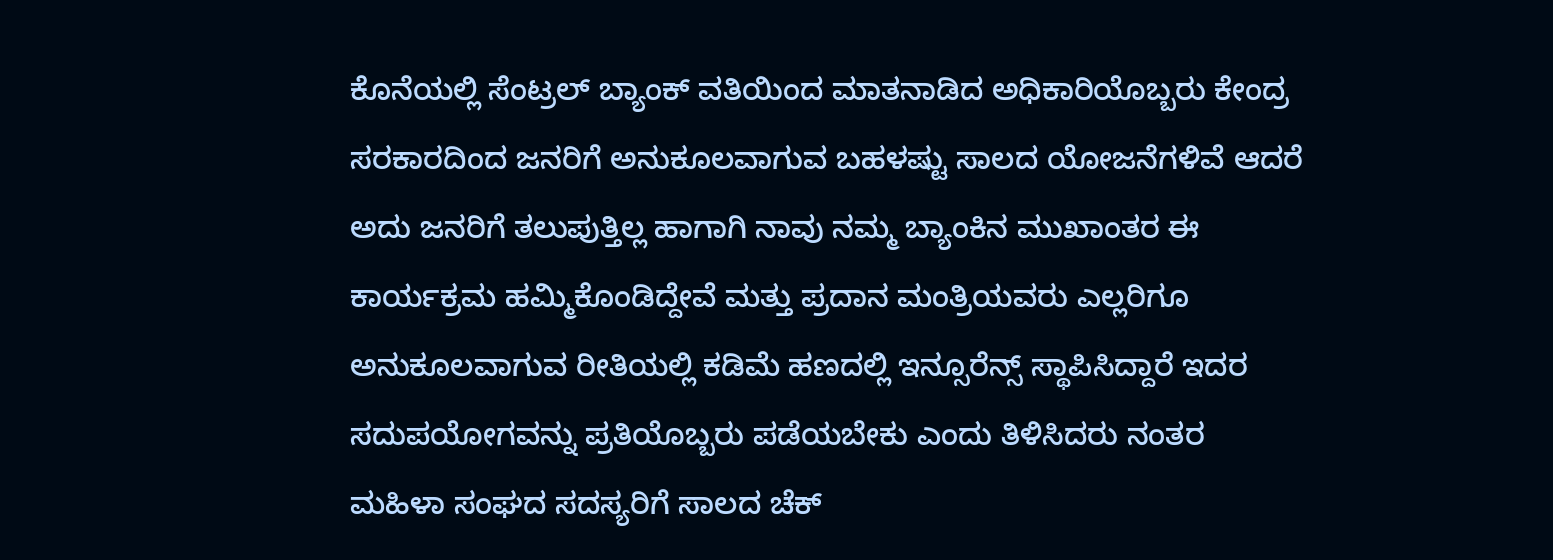ಕೊನೆಯಲ್ಲಿ ಸೆಂಟ್ರಲ್ ಬ್ಯಾಂಕ್ ವತಿಯಿಂದ ಮಾತನಾಡಿದ ಅಧಿಕಾರಿಯೊಬ್ಬರು ಕೇಂದ್ರ ಸರಕಾರದಿಂದ ಜನರಿಗೆ ಅನುಕೂಲವಾಗುವ ಬಹಳಷ್ಟು ಸಾಲದ ಯೋಜನೆಗಳಿವೆ ಆದರೆ ಅದು ಜನರಿಗೆ ತಲುಪುತ್ತಿಲ್ಲ ಹಾಗಾಗಿ ನಾವು ನಮ್ಮ ಬ್ಯಾಂಕಿನ ಮುಖಾಂತರ ಈ ಕಾರ್ಯಕ್ರಮ ಹಮ್ಮಿಕೊಂಡಿದ್ದೇವೆ ಮತ್ತು ಪ್ರದಾನ ಮಂತ್ರಿಯವರು ಎಲ್ಲರಿಗೂ ಅನುಕೂಲವಾಗುವ ರೀತಿಯಲ್ಲಿ ಕಡಿಮೆ ಹಣದಲ್ಲಿ ಇನ್ಸೂರೆನ್ಸ್ ಸ್ಥಾಪಿಸಿದ್ದಾರೆ ಇದರ ಸದುಪಯೋಗವನ್ನು ಪ್ರತಿಯೊಬ್ಬರು ಪಡೆಯಬೇಕು ಎಂದು ತಿಳಿಸಿದರು ನಂತರ ಮಹಿಳಾ ಸಂಘದ ಸದಸ್ಯರಿಗೆ ಸಾಲದ ಚೆಕ್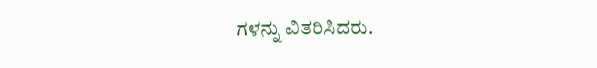ಗಳನ್ನು ವಿತರಿಸಿದರು.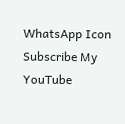WhatsApp Icon
Subscribe My YouTube